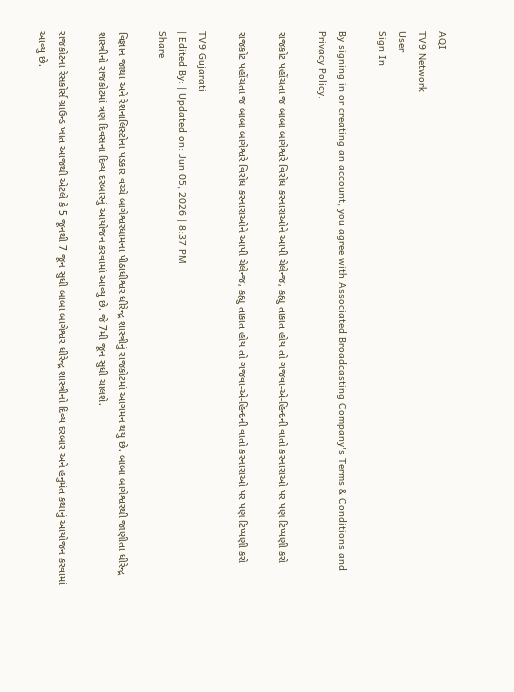AQI
TV9 Network
User
Sign In

By signing in or creating an account, you agree with Associated Broadcasting Company's Terms & Conditions and Privacy Policy.

રાજકોટ પહોંચતા જ બાબા બાગેશ્વરે વિરોધ કરનારાઓને આપી ચેલેન્જ, કહ્યુ તાકાત હોય તો ગજવા-એ-હિન્દની વાતો કરનારાઓ પર પણ ટિપ્પણી કરો

રાજકોટ પહોંચતા જ બાબા બાગેશ્વરે વિરોધ કરનારાઓને આપી ચેલેન્જ, કહ્યુ તાકાત હોય તો ગજવા-એ-હિન્દની વાતો કરનારાઓ પર પણ ટિપ્પણી કરો

TV9 Gujarati
| Edited By: | Updated on: Jun 05, 2026 | 8:37 PM
Share

વિજ્ઞાન જાથા અને રેશનાલિસ્ટોના પડકાર વચ્ચે બાગેશ્વરધામના પીઠાધીશ્વર ધીરેન્દ્ર શાસ્ત્રીનું રાજકોટમાં આગમન થયુ છે. બાબા બાગેશ્વરથી જાણીતા ધીરેન્દ્ર શાસ્ત્રીનો રાજકોટમાં ત્રણ દિવસના દિવ્ય દરબારનું આયોજન કરવામાં આવ્યુ છે. જે 7મી જૂન સુધી ચાલશે.

રાજકોટના રેસકોર્સ ગ્રાઉન્ડ ખાત આજથી એટલે કે 5 જૂનથી 7 જૂન સુધી બાબા બાગેશ્વર ધીરેન્દ્ર શાસ્ત્રીનો દિવ્ય દરબાર અને હનુમંત કથાનું આયોજન કરવામાં આવ્યુ છે.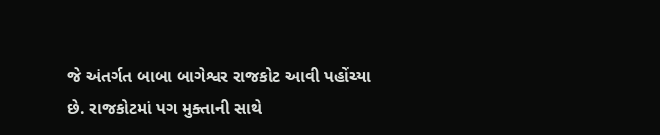જે અંતર્ગત બાબા બાગેશ્વર રાજકોટ આવી પહોંચ્યા છે. રાજકોટમાં પગ મુક્તાની સાથે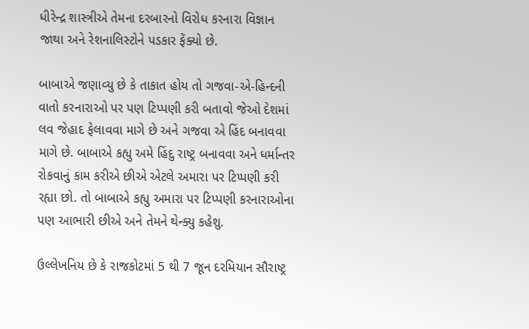ધીરેન્દ્ર શાસ્ત્રીએ તેમના દરબારનો વિરોધ કરનારા વિજ્ઞાન જાથા અને રેશનાલિસ્ટોને પડકાર ફેંક્યો છે.

બાબાએ જણાવ્યુ છે કે તાકાત હોય તો ગજવા-એ-હિન્દની વાતો કરનારાઓ પર પણ ટિપ્પણી કરી બતાવો જેઓ દેશમાં લવ જેહાદ ફેલાવવા માગે છે અને ગજવા એ હિંદ બનાવવા માગે છે. બાબાએ કહ્યુ અમે હિંદુ રાષ્ટ્ર બનાવવા અને ધર્માન્તર રોકવાનું કામ કરીએ છીએ એટલે અમારા પર ટિપ્પણી કરી રહ્યા છો. તો બાબાએ કહ્યુ અમારા પર ટિપ્પણી કરનારાઓના પણ આભારી છીએ અને તેમને થેન્ક્યુ કહેશુ.

ઉલ્લેખનિય છે કે રાજકોટમાં 5 થી 7 જૂન દરમિયાન સૌરાષ્ટ્ર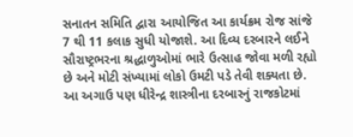સનાતન સમિતિ દ્વારા આયોજિત આ કાર્યક્રમ રોજ સાંજે 7 થી 11 કલાક સુધી યોજાશે. આ દિવ્ય દરબારને લઈને સૌરાષ્ટ્રભરના શ્રદ્ધાળુઓમાં ભારે ઉત્સાહ જોવા મળી રહ્યો છે અને મોટી સંખ્યામાં લોકો ઉમટી પડે તેવી શક્યતા છે. આ અગાઉ પણ ધીરેન્દ્ર શાસ્ત્રીના દરબારનું રાજકોટમાં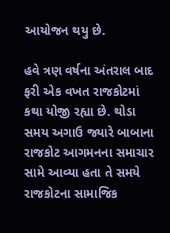આયોજન થયુ છે.

હવે ત્રણ વર્ષના અંતરાલ બાદ ફરી એક વખત રાજકોટમાં કથા યોજી રહ્યા છે. થોડા સમય અગાઉ જ્યારે બાબાના રાજકોટ આગમનના સમાચાર સામે આવ્યા હતા તે સમયે રાજકોટના સામાજિક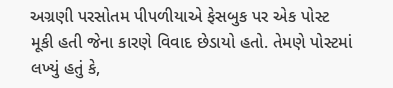અગ્રણી પરસોતમ પીપળીયાએ ફેસબુક પર એક પોસ્ટ મૂકી હતી જેના કારણે વિવાદ છેડાયો હતો. તેમણે પોસ્ટમાં લખ્યું હતું કે,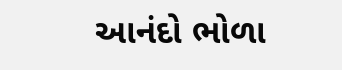આનંદો ભોળા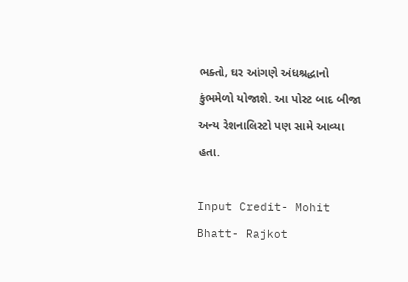ભક્તો, ઘર આંગણે અંધશ્રદ્ધાનો કુંભમેળો યોજાશે. આ પોસ્ટ બાદ બીજા અન્ય રેશનાલિસ્ટો પણ સામે આવ્યા હતા.

Input Credit- Mohit Bhatt- Rajkot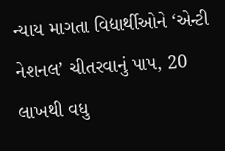ન્યાય માગતા વિદ્યાર્થીઓને ‘એન્ટી નેશનલ’ ચીતરવાનું પાપ, 20 લાખથી વધુ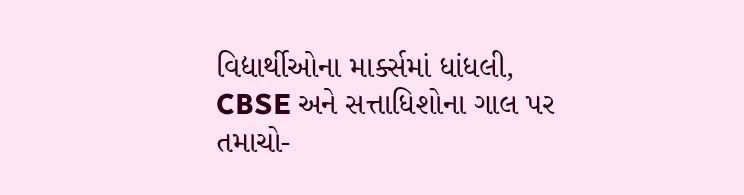વિદ્યાર્થીઓના માર્ક્સમાં ધાંધલી, CBSE અને સત્તાધિશોના ગાલ પર તમાચો-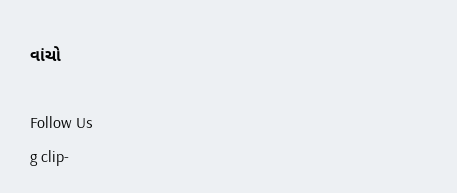વાંચો

Follow Us
g clip-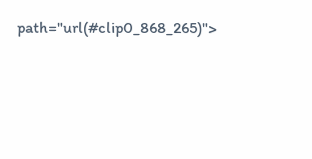path="url(#clip0_868_265)">